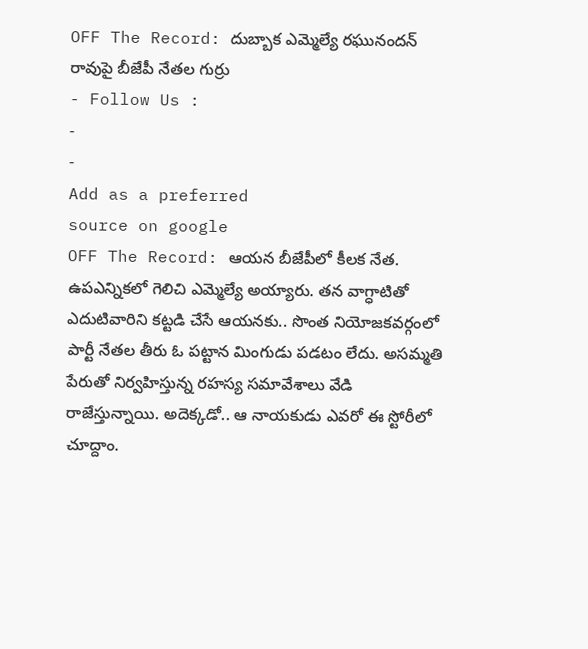OFF The Record: దుబ్బాక ఎమ్మెల్యే రఘునందన్ రావుపై బీజేపీ నేతల గుర్రు
- Follow Us :
-
-
Add as a preferred
source on google
OFF The Record: ఆయన బీజేపీలో కీలక నేత. ఉపఎన్నికలో గెలిచి ఎమ్మెల్యే అయ్యారు. తన వాగ్ధాటితో ఎదుటివారిని కట్టడి చేసే ఆయనకు.. సొంత నియోజకవర్గంలో పార్టీ నేతల తీరు ఓ పట్టాన మింగుడు పడటం లేదు. అసమ్మతి పేరుతో నిర్వహిస్తున్న రహస్య సమావేశాలు వేడి రాజేస్తున్నాయి. అదెక్కడో.. ఆ నాయకుడు ఎవరో ఈ స్టోరీలో చూద్దాం.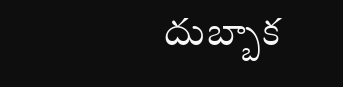దుబ్బాక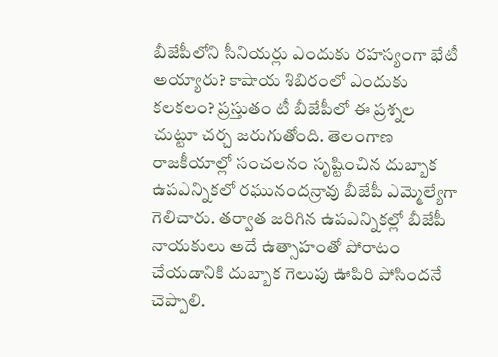బీజేపీలోని సీనియర్లు ఎందుకు రహస్యంగా భేటీ అయ్యారు? కాషాయ శిబిరంలో ఎందుకు కలకలం? ప్రస్తుతం టీ బీజేపీలో ఈ ప్రశ్నల చుట్టూ చర్చ జరుగుతోంది. తెలంగాణ రాజకీయాల్లో సంచలనం సృష్టించిన దుబ్బాక ఉపఎన్నికలో రఘునందన్రావు బీజేపీ ఎమ్మెల్యేగా గెలిచారు. తర్వాత జరిగిన ఉపఎన్నికల్లో బీజేపీ నాయకులు అదే ఉత్సాహంతో పోరాటం చేయడానికి దుబ్బాక గెలుపు ఊపిరి పోసిందనే చెప్పాలి.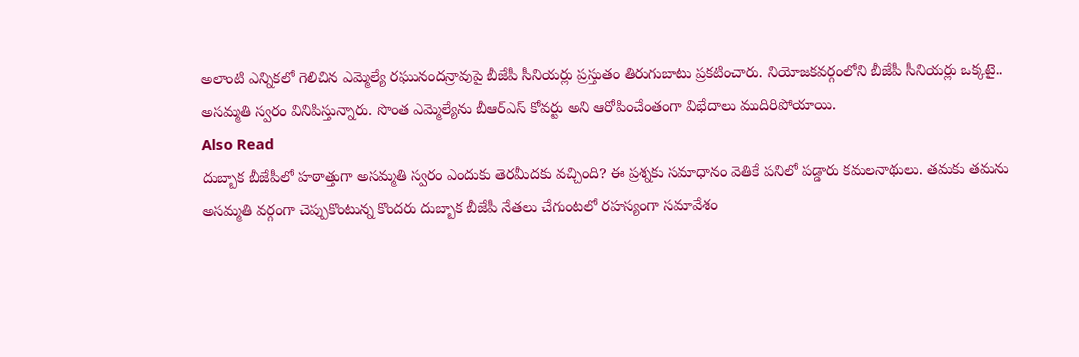అలాంటి ఎన్నికలో గెలిచిన ఎమ్మెల్యే రఘునందన్రావుపై బీజేపీ సీనియర్లు ప్రస్తుతం తిరుగుబాటు ప్రకటించారు. నియోజకవర్గంలోని బీజేపీ సీనియర్లు ఒక్కటై.. అసమ్మతి స్వరం వినిపిస్తున్నారు. సొంత ఎమ్మెల్యేను బీఆర్ఎస్ కోవర్టు అని ఆరోపించేంతంగా విభేదాలు ముదిరిపోయాయి.
Also Read
దుబ్బాక బీజేపీలో హఠాత్తుగా అసమ్మతి స్వరం ఎందుకు తెరమీదకు వచ్చింది? ఈ ప్రశ్నకు సమాధానం వెతికే పనిలో పడ్డారు కమలనాథులు. తమకు తమను అసమ్మతి వర్గంగా చెప్పుకొంటున్న కొందరు దుబ్బాక బీజేపీ నేతలు చేగుంటలో రహస్యంగా సమావేశం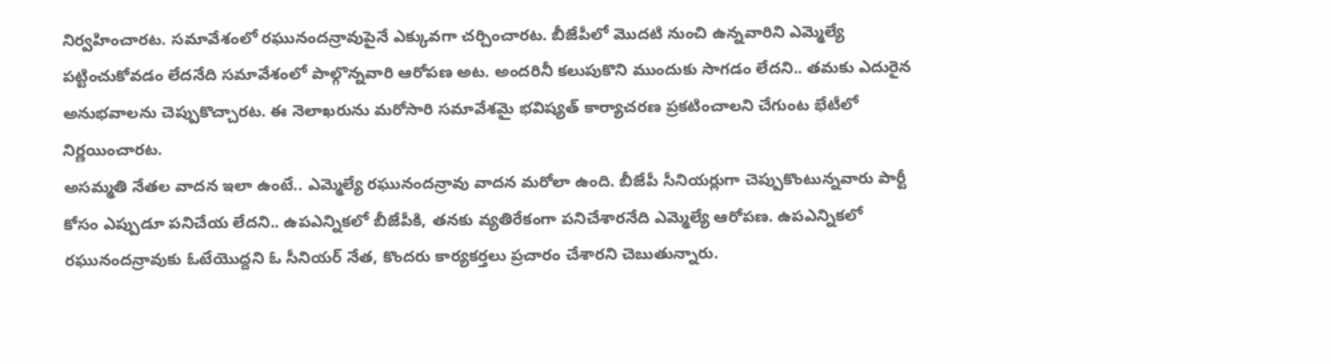నిర్వహించారట. సమావేశంలో రఘునందన్రావుపైనే ఎక్కువగా చర్చించారట. బీజేపీలో మొదటి నుంచి ఉన్నవారిని ఎమ్మెల్యే పట్టించుకోవడం లేదనేది సమావేశంలో పాల్గొన్నవారి ఆరోపణ అట. అందరినీ కలుపుకొని ముందుకు సాగడం లేదని.. తమకు ఎదురైన అనుభవాలను చెప్పుకొచ్చారట. ఈ నెలాఖరును మరోసారి సమావేశమై భవిష్యత్ కార్యాచరణ ప్రకటించాలని చేగుంట భేటీలో నిర్ణయించారట.
అసమ్మతి నేతల వాదన ఇలా ఉంటే.. ఎమ్మెల్యే రఘునందన్రావు వాదన మరోలా ఉంది. బీజేపీ సీనియర్లుగా చెప్పుకొంటున్నవారు పార్టీ కోసం ఎప్పుడూ పనిచేయ లేదని.. ఉపఎన్నికలో బీజేపీకి, తనకు వ్యతిరేకంగా పనిచేశారనేది ఎమ్మెల్యే ఆరోపణ. ఉపఎన్నికలో రఘునందన్రావుకు ఓటేయొద్దని ఓ సీనియర్ నేత, కొందరు కార్యకర్తలు ప్రచారం చేశారని చెబుతున్నారు.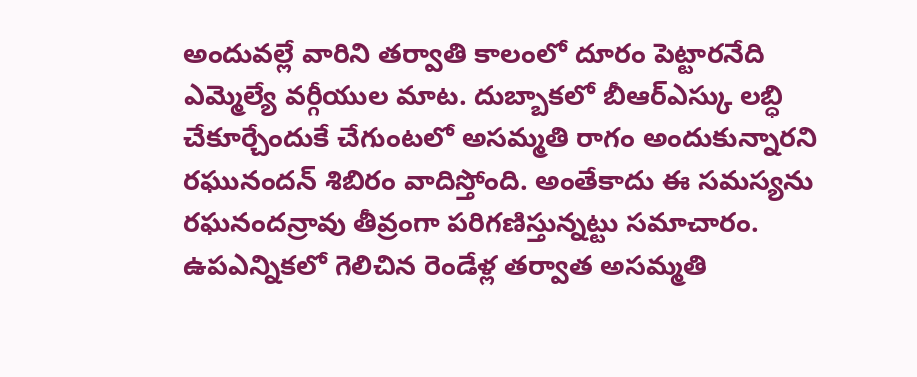అందువల్లే వారిని తర్వాతి కాలంలో దూరం పెట్టారనేది ఎమ్మెల్యే వర్గీయుల మాట. దుబ్బాకలో బీఆర్ఎస్కు లబ్ధి చేకూర్చేందుకే చేగుంటలో అసమ్మతి రాగం అందుకున్నారని రఘునందన్ శిబిరం వాదిస్తోంది. అంతేకాదు ఈ సమస్యను రఘనందన్రావు తీవ్రంగా పరిగణిస్తున్నట్టు సమాచారం.
ఉపఎన్నికలో గెలిచిన రెండేళ్ల తర్వాత అసమ్మతి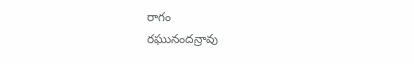రాగం
రఘునందన్రావు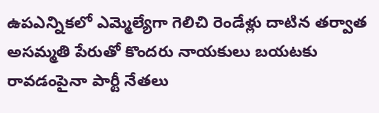ఉపఎన్నికలో ఎమ్మెల్యేగా గెలిచి రెండేళ్లు దాటిన తర్వాత అసమ్మతి పేరుతో కొందరు నాయకులు బయటకు రావడంపైనా పార్టీ నేతలు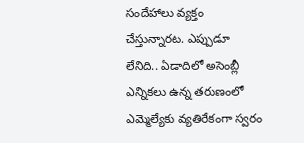సందేహాలు వ్యక్తం చేస్తున్నారట. ఎప్పుడూ లేనిది.. ఏడాదిలో అసెంబ్లీ ఎన్నికలు ఉన్న తరుణంలో ఎమ్మెల్యేకు వ్యతిరేకంగా స్వరం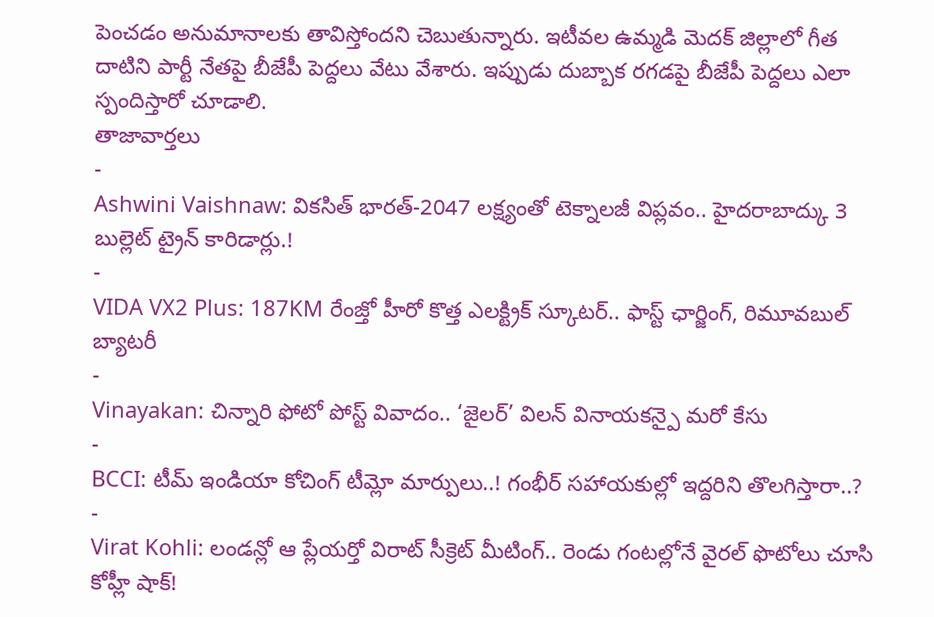పెంచడం అనుమానాలకు తావిస్తోందని చెబుతున్నారు. ఇటీవల ఉమ్మడి మెదక్ జిల్లాలో గీత దాటిని పార్టీ నేతపై బీజేపీ పెద్దలు వేటు వేశారు. ఇప్పుడు దుబ్బాక రగడపై బీజేపీ పెద్దలు ఎలా స్పందిస్తారో చూడాలి.
తాజావార్తలు
-
Ashwini Vaishnaw: వికసిత్ భారత్-2047 లక్ష్యంతో టెక్నాలజీ విప్లవం.. హైదరాబాద్కు 3 బుల్లెట్ ట్రైన్ కారిడార్లు.!
-
VIDA VX2 Plus: 187KM రేంజ్తో హీరో కొత్త ఎలక్ట్రిక్ స్కూటర్.. ఫాస్ట్ ఛార్జింగ్, రిమూవబుల్ బ్యాటరీ
-
Vinayakan: చిన్నారి ఫోటో పోస్ట్ వివాదం.. ‘జైలర్’ విలన్ వినాయకన్పై మరో కేసు
-
BCCI: టీమ్ ఇండియా కోచింగ్ టీమ్లో మార్పులు..! గంభీర్ సహాయకుల్లో ఇద్దరిని తొలగిస్తారా..?
-
Virat Kohli: లండన్లో ఆ ప్లేయర్తో విరాట్ సీక్రెట్ మీటింగ్.. రెండు గంటల్లోనే వైరల్ ఫొటోలు చూసి కోహ్లీ షాక్!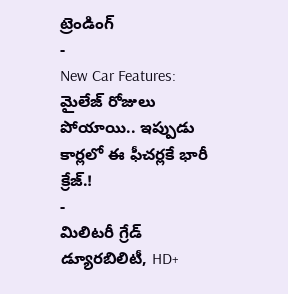ట్రెండింగ్
-
New Car Features: మైలేజ్ రోజులు పోయాయి.. ఇప్పుడు కార్లలో ఈ ఫీచర్లకే భారీ క్రేజ్.!
-
మిలిటరీ గ్రేడ్ డ్యూరబిలిటీ, HD+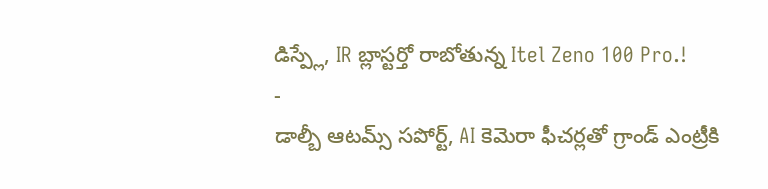డిస్ప్లే, IR బ్లాస్టర్తో రాబోతున్న Itel Zeno 100 Pro.!
-
డాల్బీ ఆటమ్స్ సపోర్ట్, AI కెమెరా ఫీచర్లతో గ్రాండ్ ఎంట్రీకి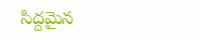సిద్దమైన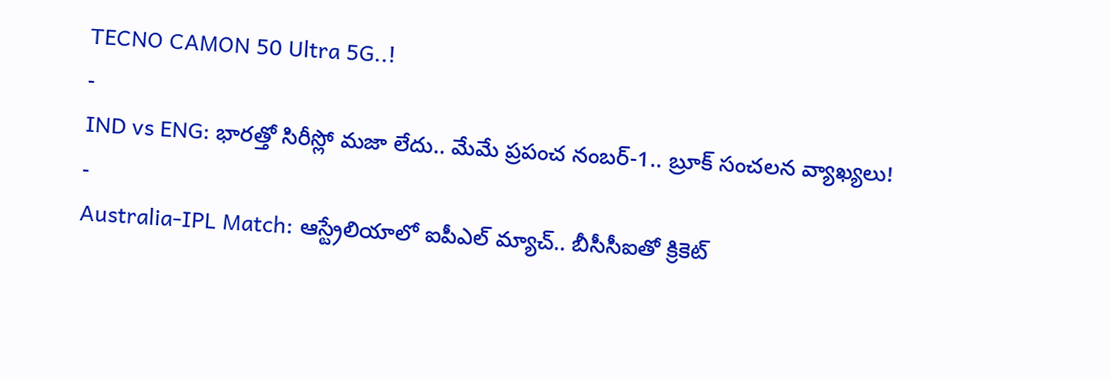TECNO CAMON 50 Ultra 5G..!
-
IND vs ENG: భారత్తో సిరీస్లో మజా లేదు.. మేమే ప్రపంచ నంబర్-1.. బ్రూక్ సంచలన వ్యాఖ్యలు!
-
Australia-IPL Match: ఆస్ట్రేలియాలో ఐపీఎల్ మ్యాచ్.. బీసీసీఐతో క్రికెట్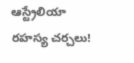ఆస్ట్రేలియా రహస్య చర్చలు!